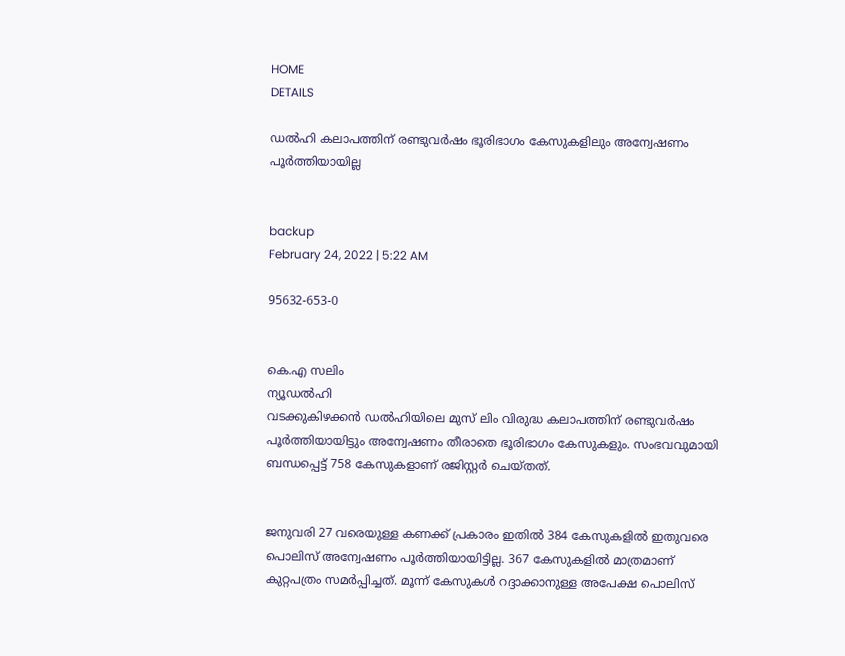HOME
DETAILS

ഡൽഹി കലാപത്തിന് രണ്ടുവർഷം ഭൂരിഭാഗം കേസുകളിലും അന്വേഷണം പൂർത്തിയായില്ല


backup
February 24, 2022 | 5:22 AM

95632-653-0


കെ.എ സലിം
ന്യൂഡൽഹി
വടക്കുകിഴക്കൻ ഡൽഹിയിലെ മുസ് ലിം വിരുദ്ധ കലാപത്തിന് രണ്ടുവർഷം പൂർത്തിയായിട്ടും അന്വേഷണം തീരാതെ ഭൂരിഭാഗം കേസുകളും. സംഭവവുമായി ബന്ധപ്പെട്ട് 758 കേസുകളാണ് രജിസ്റ്റർ ചെയ്തത്.


ജനുവരി 27 വരെയുള്ള കണക്ക് പ്രകാരം ഇതിൽ 384 കേസുകളിൽ ഇതുവരെ പൊലിസ് അന്വേഷണം പൂർത്തിയായിട്ടില്ല. 367 കേസുകളിൽ മാത്രമാണ് കുറ്റപത്രം സമർപ്പിച്ചത്. മൂന്ന് കേസുകൾ റദ്ദാക്കാനുള്ള അപേക്ഷ പൊലിസ്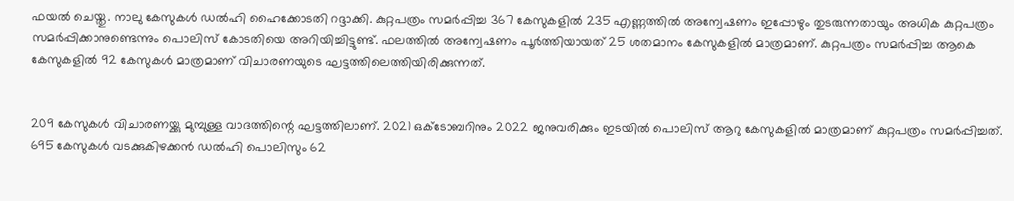ഫയൽ ചെയ്തു. നാലു കേസുകൾ ഡൽഹി ഹൈക്കോടതി റദ്ദാക്കി. കുറ്റപത്രം സമർപ്പിച്ച 367 കേസുകളിൽ 235 എണ്ണത്തിൽ അന്വേഷണം ഇപ്പോഴും തുടരുന്നതായും അധിക കുറ്റപത്രം സമർപ്പിക്കാനുണ്ടെന്നും പൊലിസ് കോടതിയെ അറിയിച്ചിട്ടുണ്ട്. ഫലത്തിൽ അന്വേഷണം പൂർത്തിയായത് 25 ശതമാനം കേസുകളിൽ മാത്രമാണ്. കുറ്റപത്രം സമർപ്പിച്ച ആകെ കേസുകളിൽ 92 കേസുകൾ മാത്രമാണ് വിചാരണയുടെ ഘട്ടത്തിലെത്തിയിരിക്കുന്നത്.


209 കേസുകൾ വിചാരണയ്ക്കു മുമ്പുള്ള വാദത്തിന്റെ ഘട്ടത്തിലാണ്. 2021 ഒക്ടോബറിനും 2022 ജനുവരിക്കും ഇടയിൽ പൊലിസ് ആറു കേസുകളിൽ മാത്രമാണ് കുറ്റപത്രം സമർപ്പിച്ചത്. 695 കേസുകൾ വടക്കുകിഴക്കൻ ഡൽഹി പൊലിസും 62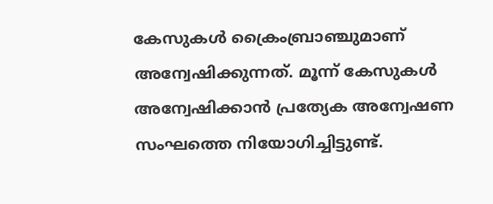കേസുകൾ ക്രൈംബ്രാഞ്ചുമാണ് അന്വേഷിക്കുന്നത്. മൂന്ന് കേസുകൾ അന്വേഷിക്കാൻ പ്രത്യേക അന്വേഷണ സംഘത്തെ നിയോഗിച്ചിട്ടുണ്ട്.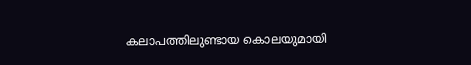കലാപത്തിലുണ്ടായ കൊലയുമായി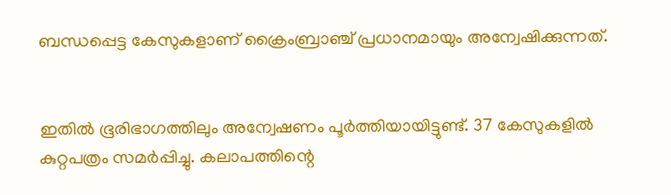ബന്ധപ്പെട്ട കേസുകളാണ് ക്രൈംബ്രാഞ്ച് പ്രധാനമായും അന്വേഷിക്കുന്നത്.


ഇതിൽ ഭൂരിഭാഗത്തിലും അന്വേഷണം പൂർത്തിയായിട്ടുണ്ട്. 37 കേസുകളിൽ കുറ്റപത്രം സമർപ്പിച്ചു. കലാപത്തിന്റെ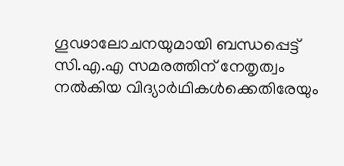ഗൂഢാലോചനയുമായി ബന്ധപ്പെട്ട് സി.എ.എ സമരത്തിന് നേതൃത്വം നൽകിയ വിദ്യാർഥികൾക്കെതിരേയും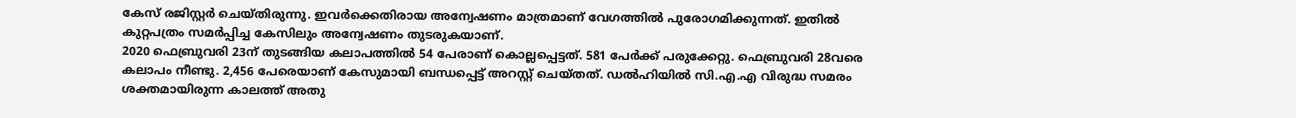കേസ് രജിസ്റ്റർ ചെയ്തിരുന്നു. ഇവർക്കെതിരായ അന്വേഷണം മാത്രമാണ് വേഗത്തിൽ പുരോഗമിക്കുന്നത്. ഇതിൽ കുറ്റപത്രം സമർപ്പിച്ച കേസിലും അന്വേഷണം തുടരുകയാണ്.
2020 ഫെബ്രുവരി 23ന് തുടങ്ങിയ കലാപത്തിൽ 54 പേരാണ് കൊല്ലപ്പെട്ടത്. 581 പേർക്ക് പരുക്കേറ്റു. ഫെബ്രുവരി 28വരെ കലാപം നീണ്ടു. 2,456 പേരെയാണ് കേസുമായി ബന്ധപ്പെട്ട് അറസ്റ്റ് ചെയ്തത്. ഡൽഹിയിൽ സി.എ.എ വിരുദ്ധ സമരം ശക്തമായിരുന്ന കാലത്ത് അതു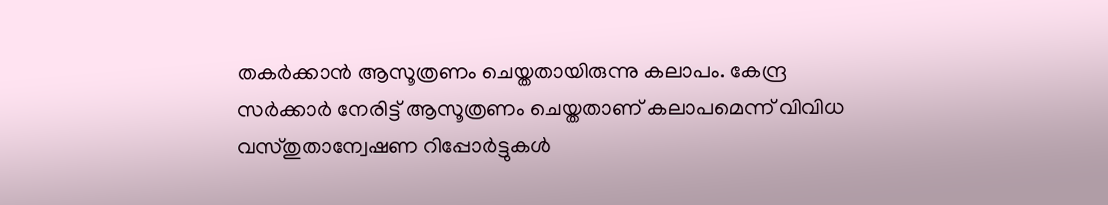തകർക്കാൻ ആസൂത്രണം ചെയ്തതായിരുന്നു കലാപം. കേന്ദ്ര സർക്കാർ നേരിട്ട് ആസൂത്രണം ചെയ്തതാണ് കലാപമെന്ന് വിവിധ വസ്തുതാന്വേഷണ റിപ്പോർട്ടുകൾ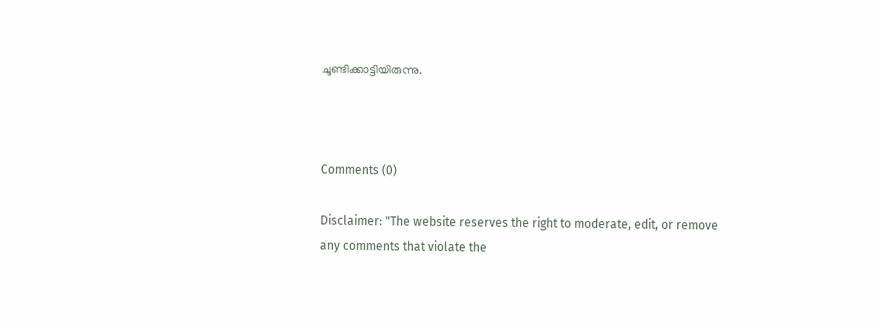ചൂണ്ടിക്കാട്ടിയിരുന്നു.



Comments (0)

Disclaimer: "The website reserves the right to moderate, edit, or remove any comments that violate the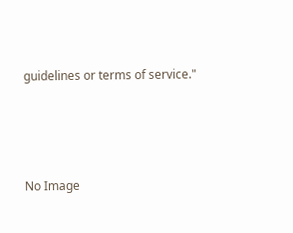guidelines or terms of service."




No Image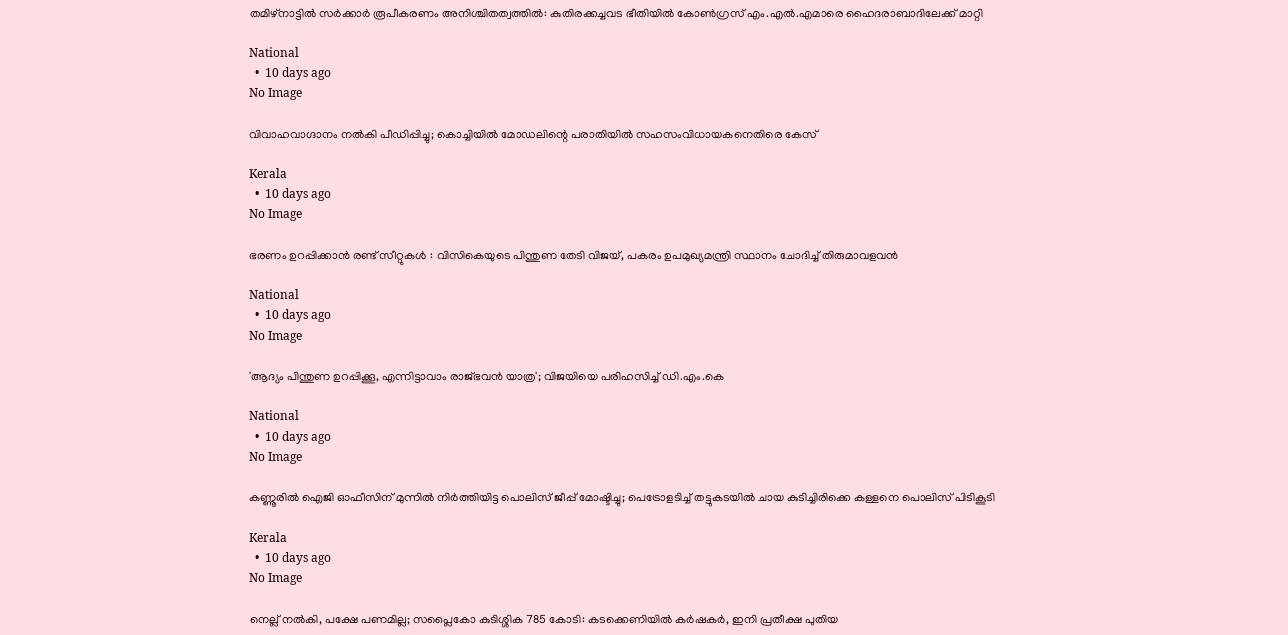തമിഴ്‌നാട്ടിൽ സർക്കാർ രൂപീകരണം അനിശ്ചിതത്വത്തിൽ: കുതിരക്കച്ചവട ഭീതിയിൽ കോൺഗ്രസ് എം.എൽ.എമാരെ ഹൈദരാബാദിലേക്ക് മാറ്റി

National
  •  10 days ago
No Image

വിവാഹവാഗ്ദാനം നല്‍കി പീഡിപ്പിച്ചു; കൊച്ചിയില്‍ മോഡലിന്റെ പരാതിയില്‍ സഹസംവിധായകനെതിരെ കേസ്

Kerala
  •  10 days ago
No Image

ഭരണം ഉറപ്പിക്കാൻ രണ്ട് സീറ്റുകൾ : വിസികെയുടെ പിന്തുണ തേടി വിജയ്, പകരം ഉപമുഖ്യമന്ത്രി സ്ഥാനം ചോദിച്ച് തിരുമാവളവൻ

National
  •  10 days ago
No Image

'ആദ്യം പിന്തുണ ഉറപ്പിക്കൂ, എന്നിട്ടാവാം രാജ്ഭവൻ യാത്ര'; വിജയിയെ പരിഹസിച്ച് ഡി.എം.കെ

National
  •  10 days ago
No Image

കണ്ണൂരിൽ ഐജി ഓഫീസിന് മുന്നിൽ നിർത്തിയിട്ട പൊലിസ് ജീപ്പ് മോഷ്ടിച്ചു; പെട്രോളടിച്ച് തട്ടുകടയിൽ ചായ കുടിച്ചിരിക്കെ കള്ളനെ പൊലിസ് പിടികൂടി

Kerala
  •  10 days ago
No Image

നെല്ല് നൽകി, പക്ഷേ പണമില്ല; സപ്ലൈകോ കുടിശ്ശിക 785 കോടി: കടക്കെണിയിൽ കർഷകർ, ഇനി പ്രതീക്ഷ പുതിയ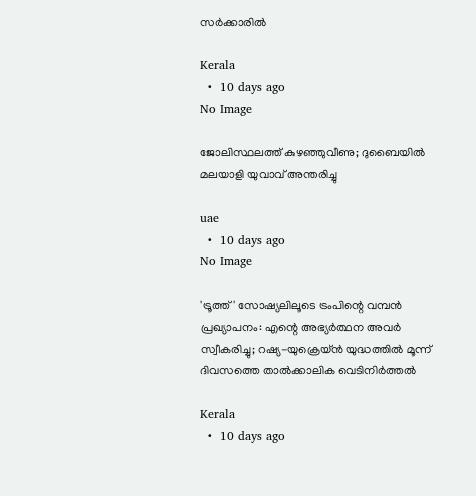സർക്കാരിൽ

Kerala
  •  10 days ago
No Image

ജോലിസ്ഥലത്ത് കുഴഞ്ഞുവീണു; ദുബൈയിൽ മലയാളി യുവാവ് അന്തരിച്ചു

uae
  •  10 days ago
No Image

'ട്രൂത്ത്' സോഷ്യലിലൂടെ ട്രംപിന്റെ വമ്പൻ പ്രഖ്യാപനം: എന്റെ അഭ്യർത്ഥന അവർ സ്വീകരിച്ചു; റഷ്യ-യുക്രെയ്ൻ യുദ്ധത്തിൽ മൂന്ന് ദിവസത്തെ താൽക്കാലിക വെടിനിർത്തൽ

Kerala
  •  10 days ago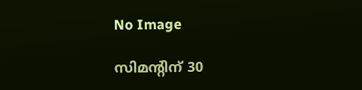No Image

സിമൻ്റിന് 30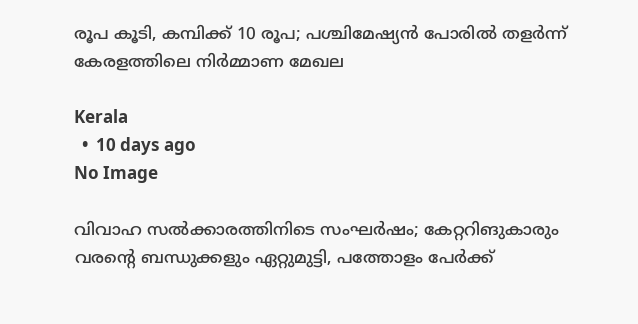രൂപ കൂടി, കമ്പിക്ക് 10 രൂപ; പശ്ചിമേഷ്യൻ പോരിൽ തളർന്ന് കേരളത്തിലെ നിർമ്മാണ മേഖല

Kerala
  •  10 days ago
No Image

വിവാഹ സല്‍ക്കാരത്തിനിടെ സംഘര്‍ഷം; കേറ്ററിങുകാരും വരന്റെ ബന്ധുക്കളും ഏറ്റുമുട്ടി, പത്തോളം പേര്‍ക്ക്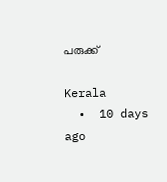പരുക്ക്

Kerala
  •  10 days ago